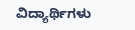ವಿದ್ಯಾರ್ಥಿಗಳು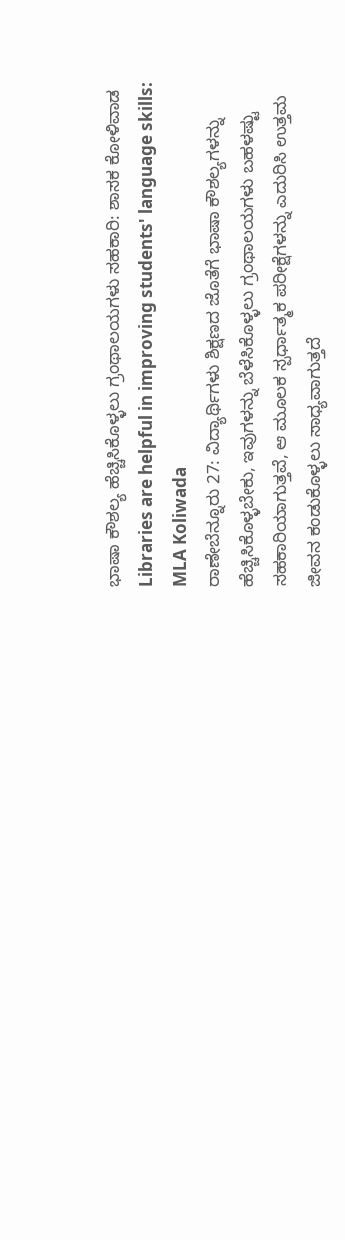ಭಾಷಾ ಕೌಶಲ್ಯ ಹೆಚ್ಚಿಸಿಕೊಳ್ಳಲು ಗ್ರಂಥಾಲಯಗಳು ಸಹಕಾರಿ: ಶಾಸಕ ಕೋಳಿವಾಡ
Libraries are helpful in improving students' language skills: MLA Koliwada
ರಾಣೇಬೆನ್ನೂರು 27: ವಿದ್ಯಾರ್ಥಿಗಳು ಶಿಕ್ಷಣದ ಜೊತೆಗೆ ಭಾಷಾ ಕೌಶಲ್ಯಗಳನ್ನು ಹೆಚ್ಚಿಸಿಕೊಳ್ಳಬೇಕು, ಇವುಗಳನ್ನು ಬೆಳೆಸಿಕೊಳ್ಳಲು ಗ್ರಂಥಾಲಯಗಳು ಬಹಳಷ್ಟು ಸಹಕಾರಿಯಾಗುತ್ತವೆ, ಆ ಮೂಲಕ ಸ್ಪರ್ಧಾತ್ಮಕ ಪರೀಕ್ಷೆಗಳನ್ನು ಎದುರಿಸಿ ಉತ್ತಮ ಜೀವನ ಕಂಡುಕೊಳ್ಳಲು ಸಾಧ್ಯವಾಗುತ್ತದೆ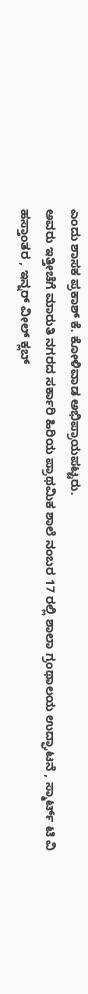ಎಂದು ಶಾಸಕ ಪ್ರಕಾಶ್ ಕೆ. ಕೋಳಿವಾಡ ಅಭಿಪ್ರಾಯಪಟ್ಟರು.
ಅವರು ಇತ್ತೀಚೆಗೆ ಮಾರುತಿ ನಗರದ ಸರ್ಕಾರಿ ಹಿರಿಯ ಪ್ರಾಥಮಿಕ ಶಾಲೆ ನಂಬರ 17 ರಲ್ಲಿ ಶಾಲಾ ಗ್ರಂಥಾಲಯ ಉದ್ಘಾಟನೆ , ಸ್ಮಾರ್ಟ್ ಟಿ ವಿ ಹಸ್ತಾಂತರ , ಇನ್ನರ್ ವೀಲ್ ಕ್ಲಬ್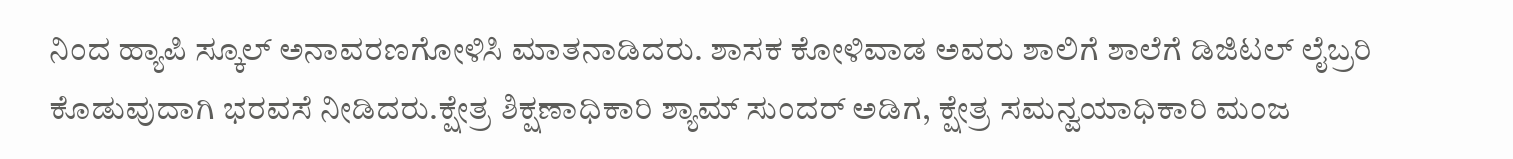ನಿಂದ ಹ್ಯಾಪಿ ಸ್ಕೂಲ್ ಅನಾವರಣಗೋಳಿಸಿ ಮಾತನಾಡಿದರು. ಶಾಸಕ ಕೋಳಿವಾಡ ಅವರು ಶಾಲಿಗೆ ಶಾಲೆಗೆ ಡಿಜಿಟಲ್ ಲೈಬ್ರರಿ ಕೊಡುವುದಾಗಿ ಭರವಸೆ ನೀಡಿದರು.ಕ್ಷೇತ್ರ ಶಿಕ್ಷಣಾಧಿಕಾರಿ ಶ್ಯಾಮ್ ಸುಂದರ್ ಅಡಿಗ, ಕ್ಷೇತ್ರ ಸಮನ್ವಯಾಧಿಕಾರಿ ಮಂಜ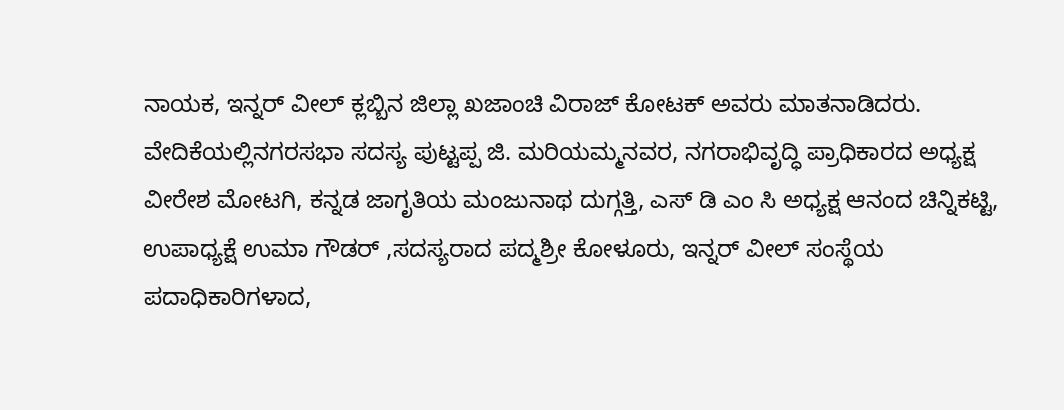ನಾಯಕ, ಇನ್ನರ್ ವೀಲ್ ಕ್ಲಬ್ಬಿನ ಜಿಲ್ಲಾ ಖಜಾಂಚಿ ವಿರಾಜ್ ಕೋಟಕ್ ಅವರು ಮಾತನಾಡಿದರು.
ವೇದಿಕೆಯಲ್ಲಿನಗರಸಭಾ ಸದಸ್ಯ ಪುಟ್ಟಪ್ಪ ಜಿ. ಮರಿಯಮ್ಮನವರ, ನಗರಾಭಿವೃದ್ಧಿ ಪ್ರಾಧಿಕಾರದ ಅಧ್ಯಕ್ಷ ವೀರೇಶ ಮೋಟಗಿ, ಕನ್ನಡ ಜಾಗೃತಿಯ ಮಂಜುನಾಥ ದುಗ್ಗತ್ತಿ, ಎಸ್ ಡಿ ಎಂ ಸಿ ಅಧ್ಯಕ್ಷ ಆನಂದ ಚಿನ್ನಿಕಟ್ಟಿ, ಉಪಾಧ್ಯಕ್ಷೆ ಉಮಾ ಗೌಡರ್ ,ಸದಸ್ಯರಾದ ಪದ್ಮಶ್ರೀ ಕೋಳೂರು, ಇನ್ನರ್ ವೀಲ್ ಸಂಸ್ಥೆಯ ಪದಾಧಿಕಾರಿಗಳಾದ,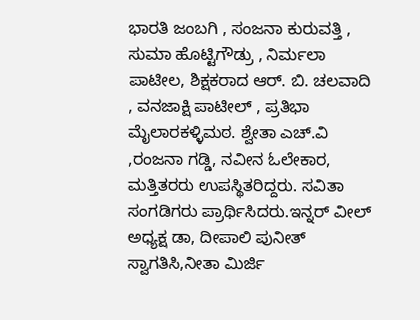ಭಾರತಿ ಜಂಬಗಿ , ಸಂಜನಾ ಕುರುವತ್ತಿ , ಸುಮಾ ಹೊಟ್ಟಿಗೌಡ್ರು , ನಿರ್ಮಲಾ ಪಾಟೀಲ, ಶಿಕ್ಷಕರಾದ ಆರ್. ಬಿ. ಚಲವಾದಿ , ವನಜಾಕ್ಷಿ ಪಾಟೀಲ್ , ಪ್ರತಿಭಾ ಮೈಲಾರಕಳ್ಳಿಮಠ. ಶ್ವೇತಾ ಎಚ್.ವಿ ,ರಂಜನಾ ಗಡ್ಡಿ, ನವೀನ ಓಲೇಕಾರ, ಮತ್ತಿತರರು ಉಪಸ್ಥಿತರಿದ್ದರು. ಸವಿತಾ ಸಂಗಡಿಗರು ಪ್ರಾರ್ಥಿಸಿದರು.ಇನ್ನರ್ ವೀಲ್ ಅಧ್ಯಕ್ಷ ಡಾ, ದೀಪಾಲಿ ಪುನೀತ್ ಸ್ವಾಗತಿಸಿ,ನೀತಾ ಮಿರ್ಜಿ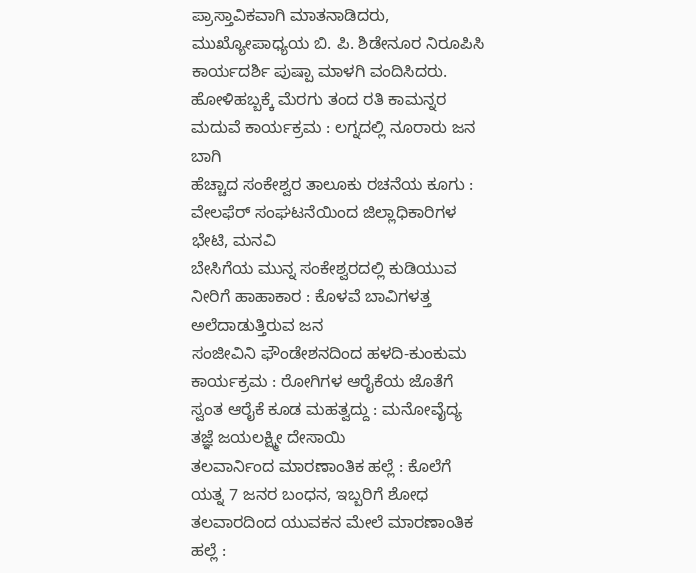ಪ್ರಾಸ್ತಾವಿಕವಾಗಿ ಮಾತನಾಡಿದರು, ಮುಖ್ಯೋಪಾಧ್ಯಯ ಬಿ. ಪಿ. ಶಿಡೇನೂರ ನಿರೂಪಿಸಿ ಕಾರ್ಯದರ್ಶಿ ಪುಷ್ಪಾ ಮಾಳಗಿ ವಂದಿಸಿದರು.
ಹೋಳಿಹಬ್ಬಕ್ಕೆ ಮೆರಗು ತಂದ ರತಿ ಕಾಮನ್ನರ ಮದುವೆ ಕಾರ್ಯಕ್ರಮ : ಲಗ್ನದಲ್ಲಿ ನೂರಾರು ಜನ ಬಾಗಿ
ಹೆಚ್ಚಾದ ಸಂಕೇಶ್ವರ ತಾಲೂಕು ರಚನೆಯ ಕೂಗು : ವೇಲಫೆರ್ ಸಂಘಟನೆಯಿಂದ ಜಿಲ್ಲಾಧಿಕಾರಿಗಳ ಭೇಟಿ, ಮನವಿ
ಬೇಸಿಗೆಯ ಮುನ್ನ ಸಂಕೇಶ್ವರದಲ್ಲಿ ಕುಡಿಯುವ ನೀರಿಗೆ ಹಾಹಾಕಾರ : ಕೊಳವೆ ಬಾವಿಗಳತ್ತ ಅಲೆದಾಡುತ್ತಿರುವ ಜನ
ಸಂಜೀವಿನಿ ಫೌಂಡೇಶನದಿಂದ ಹಳದಿ-ಕುಂಕುಮ ಕಾರ್ಯಕ್ರಮ : ರೋಗಿಗಳ ಆರೈಕೆಯ ಜೊತೆಗೆ ಸ್ವಂತ ಆರೈಕೆ ಕೂಡ ಮಹತ್ವದ್ದು : ಮನೋವೈದ್ಯ ತಜ್ಞೆ ಜಯಲಕ್ಷ್ಮೀ ದೇಸಾಯಿ
ತಲವಾರ್ನಿಂದ ಮಾರಣಾಂತಿಕ ಹಲ್ಲೆ : ಕೊಲೆಗೆ ಯತ್ನ 7 ಜನರ ಬಂಧನ, ಇಬ್ಬರಿಗೆ ಶೋಧ
ತಲವಾರದಿಂದ ಯುವಕನ ಮೇಲೆ ಮಾರಣಾಂತಿಕ ಹಲ್ಲೆ :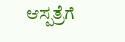ಆಸ್ಪತ್ರೆಗೆ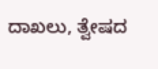ದಾಖಲು, ತ್ವೇಷದ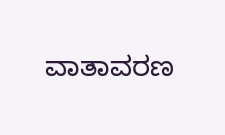ವಾತಾವರಣ